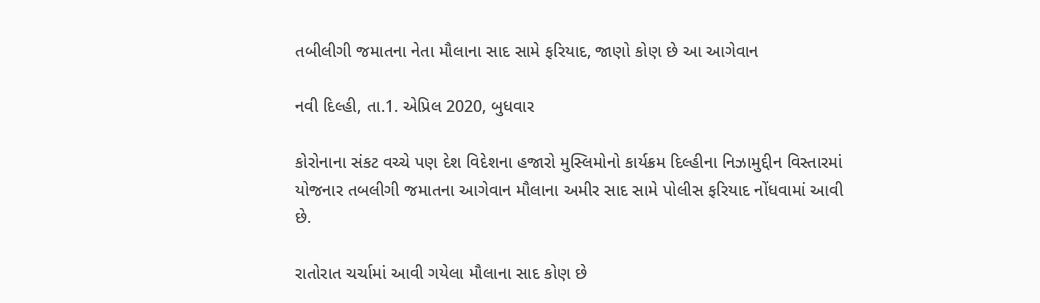તબીલીગી જમાતના નેતા મૌલાના સાદ સામે ફરિયાદ, જાણો કોણ છે આ આગેવાન

નવી દિલ્હી, તા.1. એપ્રિલ 2020, બુધવાર

કોરોનાના સંકટ વચ્ચે પણ દેશ વિદેશના હજારો મુસ્લિમોનો કાર્યક્રમ દિલ્હીના નિઝામુદ્દીન વિસ્તારમાં યોજનાર તબલીગી જમાતના આગેવાન મૌલાના અમીર સાદ સામે પોલીસ ફરિયાદ નોંધવામાં આવી છે.

રાતોરાત ચર્ચામાં આવી ગયેલા મૌલાના સાદ કોણ છે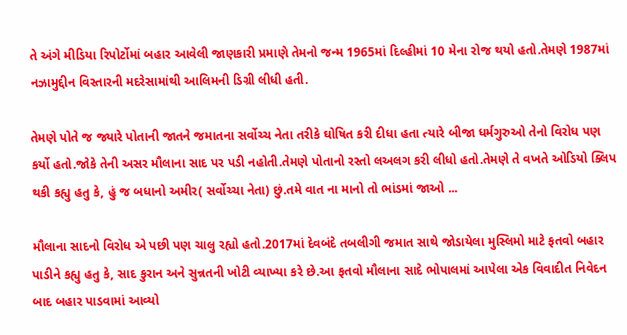તે અંગે મીડિયા રિપોર્ટોમાં બહાર આવેલી જાણકારી પ્રમાણે તેમનો જન્મ 1965માં દિલ્હીમાં 10 મેના રોજ થયો હતો.તેમણે 1987માં નઝામુદ્દીન વિસ્તારની મદરેસામાંથી આલિમની ડિગ્રી લીધી હતી.

તેમણે પોતે જ જ્યારે પોતાની જાતને જમાતના સર્વોચ્ચ નેતા તરીકે ઘોષિત કરી દીધા હતા ત્યારે બીજા ધર્મગુરુઓ તેનો વિરોધ પણ કર્યો હતો.જોકે તેની અસર મૌલાના સાદ પર પડી નહોતી.તેમણે પોતાનો રસ્તો લઅલગ કરી લીધો હતો.તેમણે તે વખતે ઓડિયો ક્લિપ થકી કહ્યુ હતુ કે, હું જ બધાનો અમીર( સર્વોચ્ચા નેતા) છું.તમે વાત ના માનો તો ભાંડમાં જાઓ ...

મૌલાના સાદનો વિરોધ એ પછી પણ ચાલુ રહ્યો હતો.2017માં દેવબંદે તબલીગી જમાત સાથે જોડાયેલા મુસ્લિમો માટે ફતવો બહાર પાડીને કહ્યુ હતુ કે, સાદ કુરાન અને સુન્નતની ખોટી વ્યાખ્યા કરે છે.આ ફતવો મૌલાના સાદે ભોપાલમાં આપેલા એક વિવાદીત નિવેદન બાદ બહાર પાડવામાં આવ્યો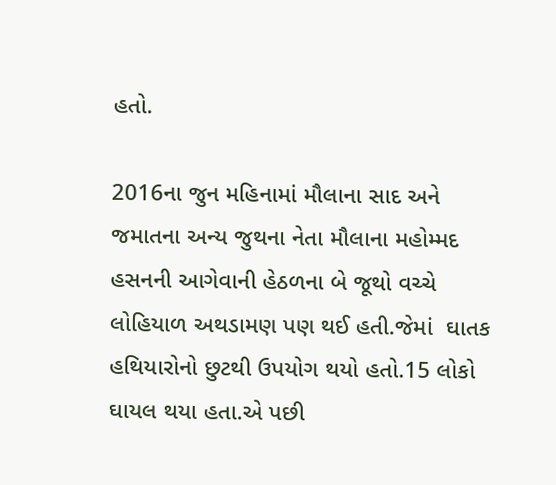હતો.

2016ના જુન મહિનામાં મૌલાના સાદ અને જમાતના અન્ય જુથના નેતા મૌલાના મહોમ્મદ હસનની આગેવાની હેઠળના બે જૂથો વચ્ચે લોહિયાળ અથડામણ પણ થઈ હતી.જેમાં  ઘાતક હથિયારોનો છુટથી ઉપયોગ થયો હતો.15 લોકો ઘાયલ થયા હતા.એ પછી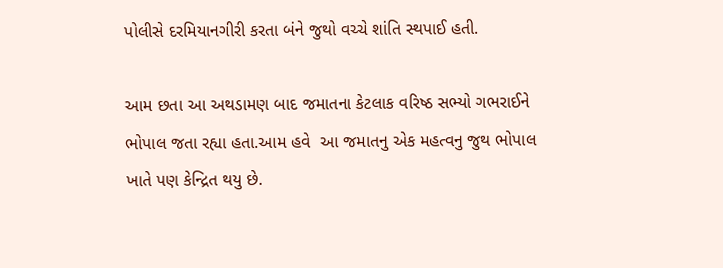પોલીસે દરમિયાનગીરી કરતા બંને જુથો વચ્ચે શાંતિ સ્થપાઈ હતી.

આમ છતા આ અથડામણ બાદ જમાતના કેટલાક વરિષ્ઠ સભ્યો ગભરાઈને ભોપાલ જતા રહ્યા હતા.આમ હવે  આ જમાતનુ એક મહત્વનુ જુથ ભોપાલ ખાતે પણ કેન્દ્રિત થયુ છે.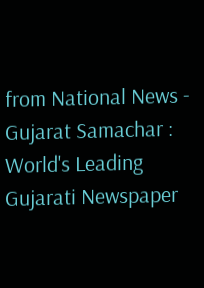from National News - Gujarat Samachar : World's Leading Gujarati Newspaper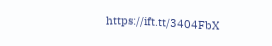https://ift.tt/3404FbX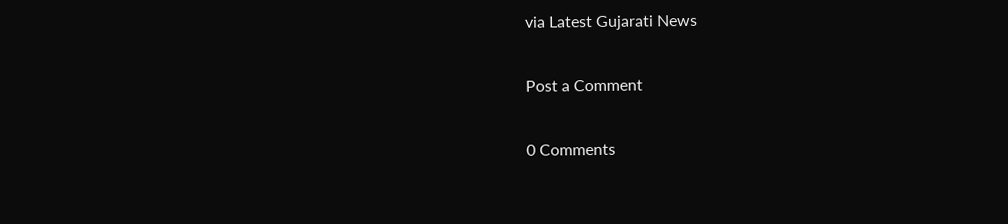via Latest Gujarati News

Post a Comment

0 Comments